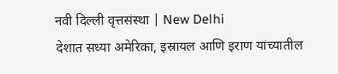नवी दिल्ली वृत्तसंस्था | New Delhi
देशात सध्या अमेरिका, इस्रायल आणि इराण यांच्यातील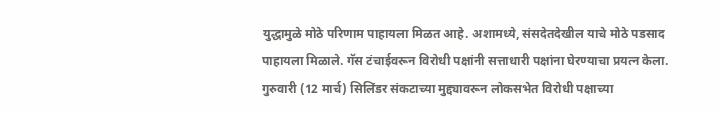युद्धामुळे मोठे परिणाम पाहायला मिळत आहे. अशामध्ये, संसदेतदेखील याचे मोठे पडसाद पाहायला मिळाले. गॅस टंचाईवरून विरोधी पक्षांनी सत्ताधारी पक्षांना घेरण्याचा प्रयत्न केला. गुरुवारी (12 मार्च) सिलिंडर संकटाच्या मुद्द्यावरून लोकसभेत विरोधी पक्षाच्या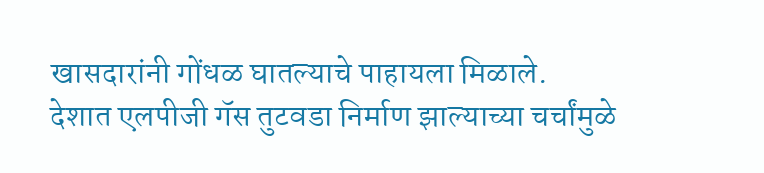खासदारांनी गोंधळ घातल्याचे पाहायला मिळाले.
देशात एलपीजी गॅस तुटवडा निर्माण झाल्याच्या चर्चांमुळे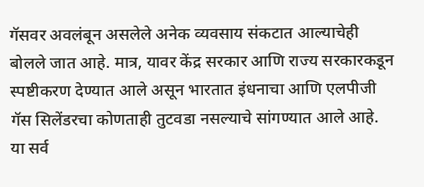गॅसवर अवलंबून असलेले अनेक व्यवसाय संकटात आल्याचेही बोलले जात आहे. मात्र, यावर केंद्र सरकार आणि राज्य सरकारकडून स्पष्टीकरण देण्यात आले असून भारतात इंधनाचा आणि एलपीजी गॅस सिलेंडरचा कोणताही तुटवडा नसल्याचे सांगण्यात आले आहे.
या सर्व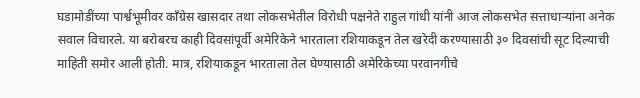घडामोडींच्या पार्श्वभूमीवर काँग्रेस खासदार तथा लोकसभेतील विरोधी पक्षनेते राहुल गांधी यांनी आज लोकसभेत सत्ताधाऱ्यांना अनेक सवाल विचारले. या बरोबरच काही दिवसांपूर्वी अमेरिकेने भारताला रशियाकडून तेल खरेदी करण्यासाठी ३० दिवसांची सूट दिल्याची माहिती समोर आली होती. मात्र, रशियाकडून भारताला तेल घेण्यासाठी अमेरिकेच्या परवानगीचे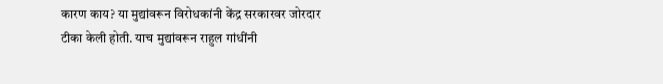कारण काय? या मुद्यांवरून विरोधकांनी केंद्र सरकारवर जोरदार टीका केली होती. याच मुद्यांवरून राहुल गांधींनी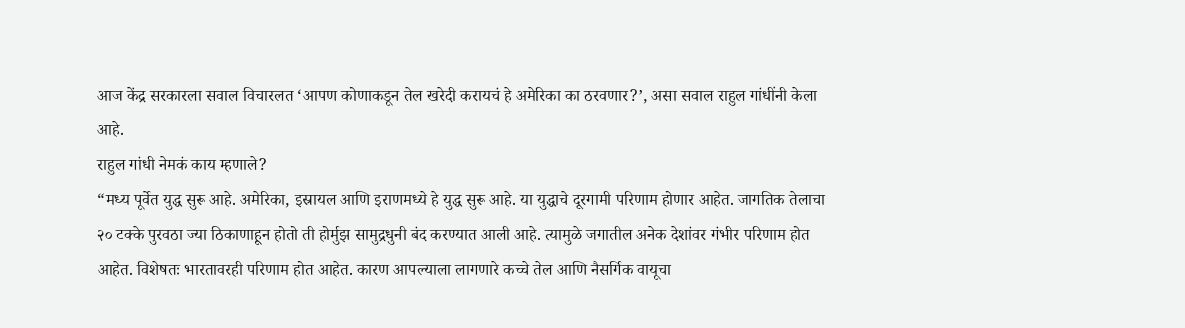आज केंद्र सरकारला सवाल विचारलत ‘आपण कोणाकडून तेल खरेदी करायचं हे अमेरिका का ठरवणार?’, असा सवाल राहुल गांधींनी केला आहे.
राहुल गांधी नेमकं काय म्हणाले?
“मध्य पूर्वेत युद्ध सुरू आहे. अमेरिका, इस्रायल आणि इराणमध्ये हे युद्ध सुरू आहे. या युद्धाचे दूरगामी परिणाम होणार आहेत. जागतिक तेलाचा २० टक्के पुरवठा ज्या ठिकाणाहून होतो ती होर्मुझ सामुद्रधुनी बंद करण्यात आली आहे. त्यामुळे जगातील अनेक देशांवर गंभीर परिणाम होत आहेत. विशेषतः भारतावरही परिणाम होत आहेत. कारण आपल्याला लागणारे कच्चे तेल आणि नैसर्गिक वायूचा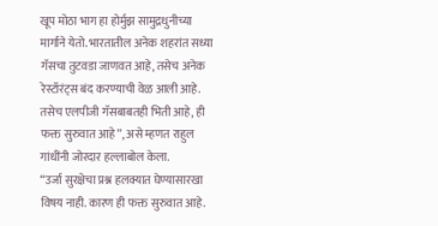खूप मोठा भाग हा होर्मुझ सामुद्रधुनीच्या मार्गाने येतो. भारतातील अनेक शहरांत सध्या गॅसचा तुटवडा जाणवत आहे, तसेच अनेक रेस्टॉरंट्स बंद करण्याची वेळ आली आहे. तसेच एलपीजी गॅसबाबतही भिती आहे, ही फक्त सुरुवात आहे”, असे म्हणत राहुल गांधींनी जोरदार हल्लाबोल केला.
“उर्जा सुरक्षेचा प्रश्न हलक्यात घेण्यासारखा विषय नाही. कारण ही फक्त सुरुवात आहे.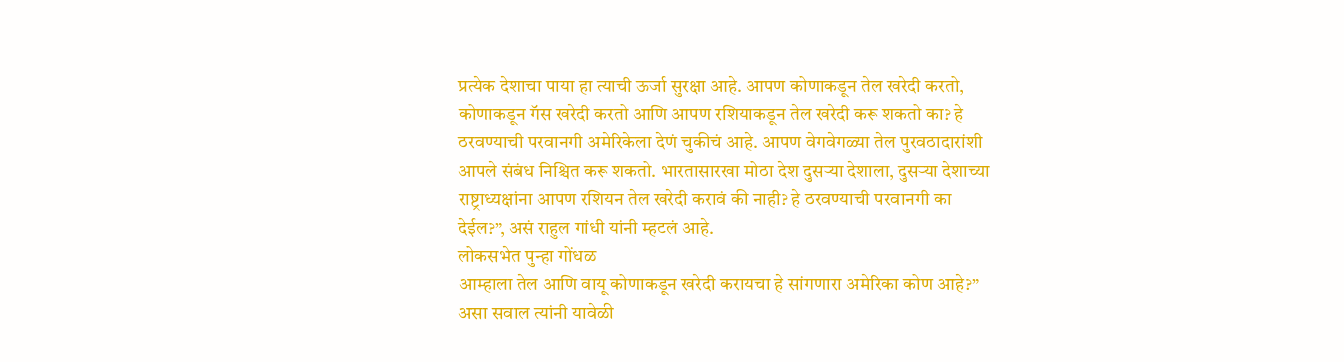प्रत्येक देशाचा पाया हा त्याची ऊर्जा सुरक्षा आहे. आपण कोणाकडून तेल खरेदी करतो, कोणाकडून गॅस खरेदी करतो आणि आपण रशियाकडून तेल खरेदी करू शकतो का? हे ठरवण्याची परवानगी अमेरिकेला देणं चुकीचं आहे. आपण वेगवेगळ्या तेल पुरवठादारांशी आपले संबंध निश्चित करू शकतो. भारतासारखा मोठा देश दुसऱ्या देशाला, दुसऱ्या देशाच्या राष्ट्राध्यक्षांना आपण रशियन तेल खरेदी करावं की नाही? हे ठरवण्याची परवानगी का देईल?”, असं राहुल गांधी यांनी म्हटलं आहे.
लोकसभेत पुन्हा गोंधळ
आम्हाला तेल आणि वायू कोणाकडून खरेदी करायचा हे सांगणारा अमेरिका कोण आहे?” असा सवाल त्यांनी यावेळी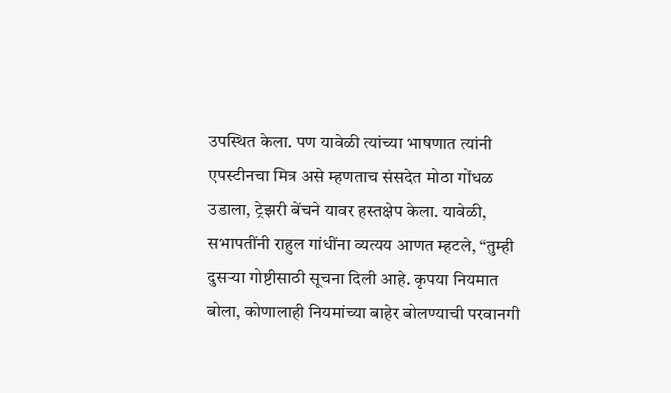उपस्थित केला. पण यावेळी त्यांच्या भाषणात त्यांनी एपस्टीनचा मित्र असे म्हणताच संसदेत मोठा गोंधळ उडाला, ट्रेझरी बेंचने यावर हस्तक्षेप केला. यावेळी, सभापतींनी राहुल गांधींना व्यत्यय आणत म्हटले, “तुम्ही दुसऱ्या गोष्टीसाठी सूचना दिली आहे. कृपया नियमात बोला, कोणालाही नियमांच्या बाहेर बोलण्याची परवानगी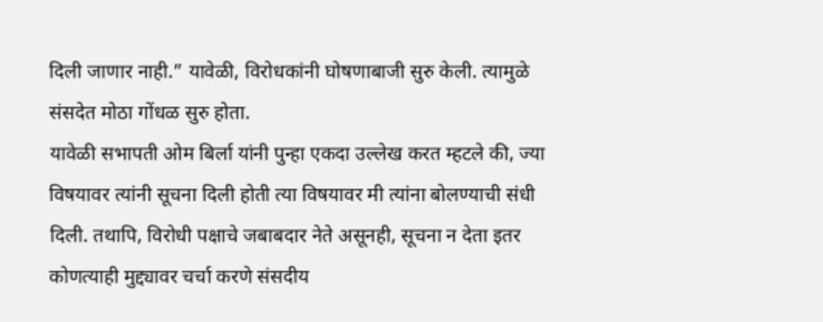दिली जाणार नाही.” यावेळी, विरोधकांनी घोषणाबाजी सुरु केली. त्यामुळे संसदेत मोठा गोंधळ सुरु होता.
यावेळी सभापती ओम बिर्ला यांनी पुन्हा एकदा उल्लेख करत म्हटले की, ज्या विषयावर त्यांनी सूचना दिली होती त्या विषयावर मी त्यांना बोलण्याची संधी दिली. तथापि, विरोधी पक्षाचे जबाबदार नेते असूनही, सूचना न देता इतर कोणत्याही मुद्द्यावर चर्चा करणे संसदीय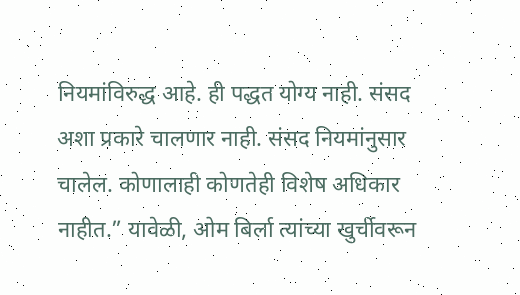नियमांविरुद्ध आहे. ही पद्धत योग्य नाही. संसद अशा प्रकारे चालणार नाही. संसद नियमांनुसार चालेल. कोणालाही कोणतेही विशेष अधिकार नाहीत.” यावेळी, ओम बिर्ला त्यांच्या खुर्चीवरून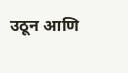उठून आणि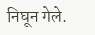निघून गेले.